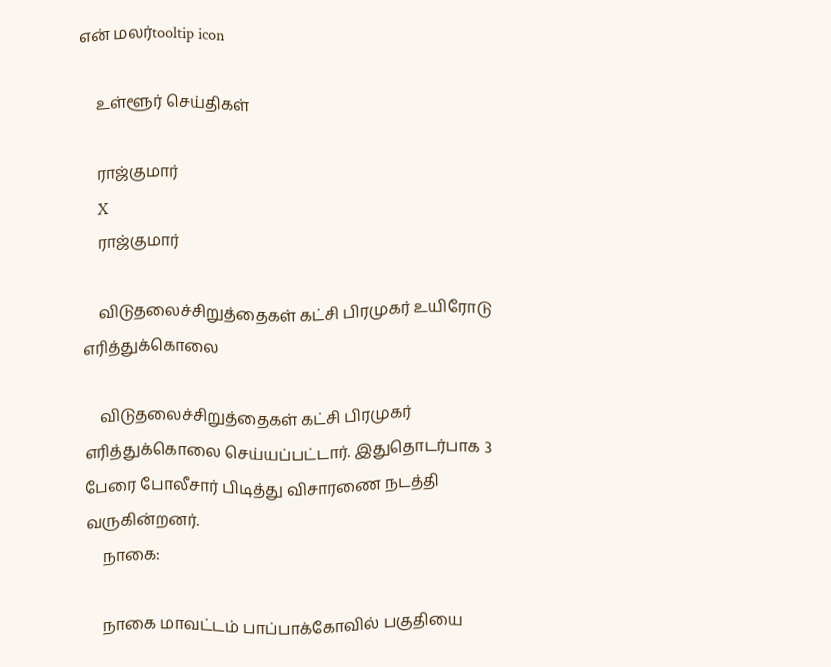என் மலர்tooltip icon

    உள்ளூர் செய்திகள்

    ராஜ்குமார்
    X
    ராஜ்குமார்

    விடுதலைச்சிறுத்தைகள் கட்சி பிரமுகர் உயிரோடு எரித்துக்கொலை

    விடுதலைச்சிறுத்தைகள் கட்சி பிரமுகர் எரித்துக்கொலை செய்யப்பட்டார். இதுதொடர்பாக 3 பேரை போலீசார் பிடித்து விசாரணை நடத்தி வருகின்றனர்.
    நாகை:

    நாகை மாவட்டம் பாப்பாக்கோவில் பகுதியை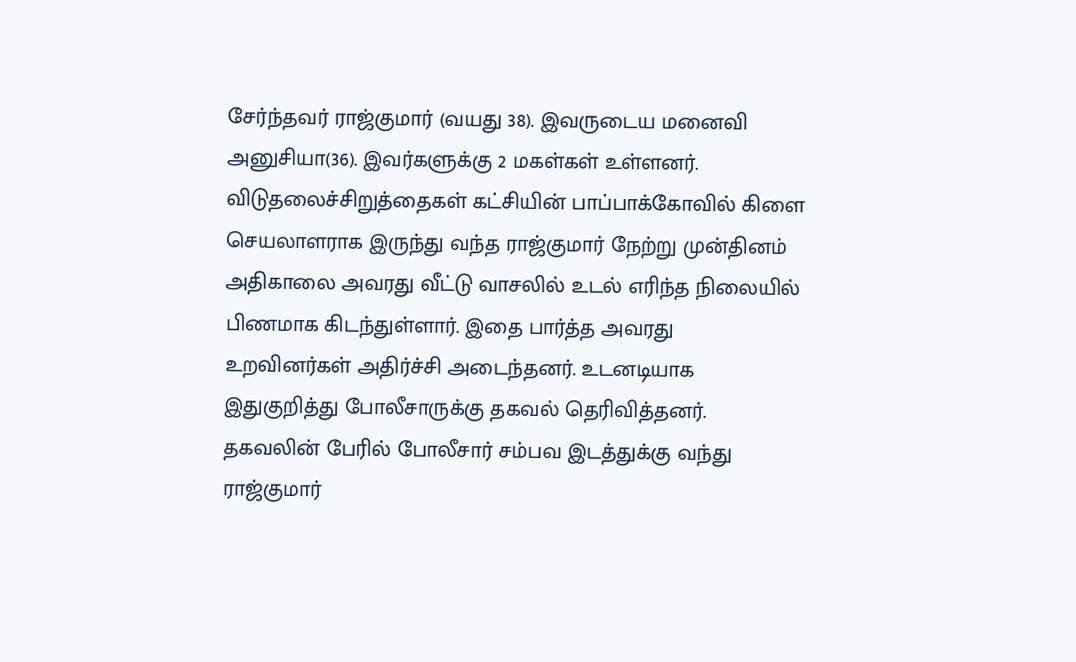சேர்ந்தவர் ராஜ்குமார் (வயது 38). இவருடைய மனைவி அனுசியா(36). இவர்களுக்கு 2 மகள்கள் உள்ளனர். விடுதலைச்சிறுத்தைகள் கட்சியின் பாப்பாக்கோவில் கிளை செயலாளராக இருந்து வந்த ராஜ்குமார் நேற்று முன்தினம் அதிகாலை அவரது வீட்டு வாசலில் உடல் எரிந்த நிலையில் பிணமாக கிடந்துள்ளார். இதை பார்த்த அவரது உறவினர்கள் அதிர்ச்சி அடைந்தனர். உடனடியாக இதுகுறித்து போலீசாருக்கு தகவல் தெரிவித்தனர். தகவலின் பேரில் போலீசார் சம்பவ இடத்துக்கு வந்து ராஜ்குமார்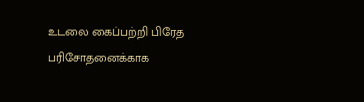உடலை கைப்பற்றி பிரேத பரிசோதனைக்காக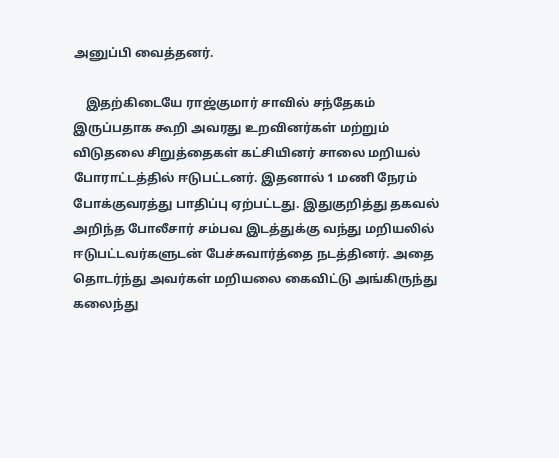அனுப்பி வைத்தனர்.

    இதற்கிடையே ராஜ்குமார் சாவில் சந்தேகம் இருப்பதாக கூறி அவரது உறவினர்கள் மற்றும் விடுதலை சிறுத்தைகள் கட்சியினர் சாலை மறியல் போராட்டத்தில் ஈடுபட்டனர். இதனால் 1 மணி நேரம் போக்குவரத்து பாதிப்பு ஏற்பட்டது. இதுகுறித்து தகவல் அறிந்த போலீசார் சம்பவ இடத்துக்கு வந்து மறியலில் ஈடுபட்டவர்களுடன் பேச்சுவார்த்தை நடத்தினர். அதை தொடர்ந்து அவர்கள் மறியலை கைவிட்டு அங்கிருந்து கலைந்து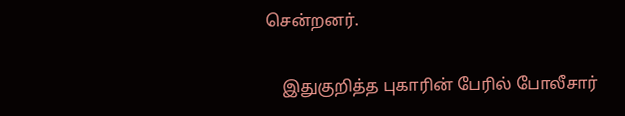சென்றனர்.

    இதுகுறித்த புகாரின் பேரில் போலீசார்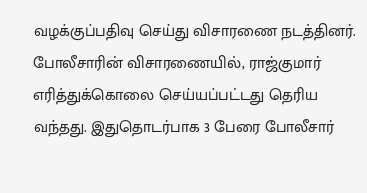வழக்குப்பதிவு செய்து விசாரணை நடத்தினர். போலீசாரின் விசாரணையில், ராஜ்குமார் எரித்துக்கொலை செய்யப்பட்டது தெரிய வந்தது. இதுதொடர்பாக 3 பேரை போலீசார்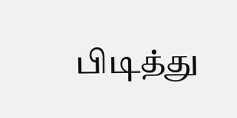பிடித்து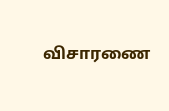விசாரணை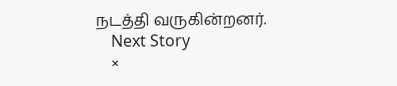நடத்தி வருகின்றனர்.
    Next Story
    ×